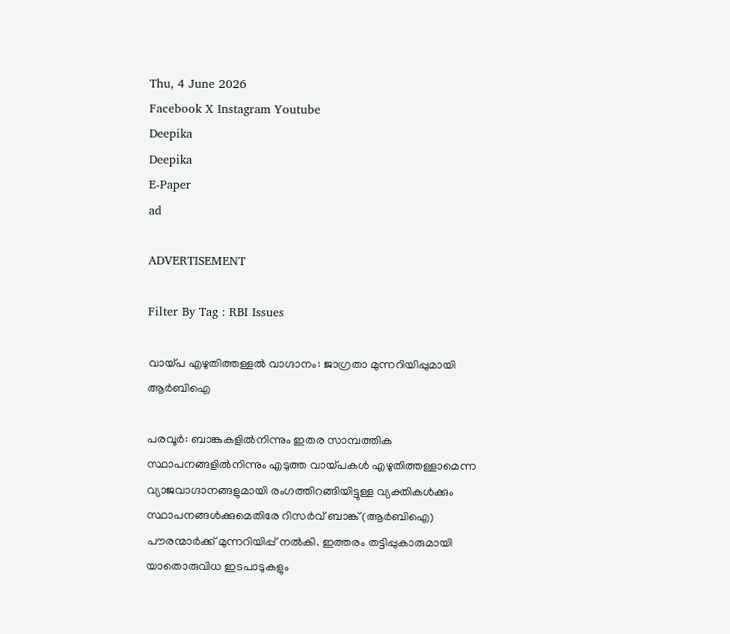Thu, 4 June 2026
Facebook X Instagram Youtube
Deepika
Deepika
E-Paper
ad

ADVERTISEMENT

Filter By Tag : RBI Issues

വായ്പ എഴുതിത്തള്ളൽ വാഗ്ദാനം: ജാഗ്രതാ മുന്നറിയിപ്പുമായി ആർബിഐ

പരവൂർ: ബാങ്കുകളിൽനിന്നും ഇതര സാമ്പത്തിക സ്ഥാപനങ്ങളിൽനിന്നും എടുത്ത വായ്പകൾ എഴുതിത്തള്ളാമെന്ന വ്യാജവാഗ്ദാനങ്ങളുമായി രംഗത്തിറങ്ങിയിട്ടുള്ള വ്യക്തികൾക്കും സ്ഥാപനങ്ങൾക്കുമെതിരേ റിസർവ് ബാങ്ക് (ആർബിഐ) പൗരന്മാർക്ക് മുന്നറിയിപ്പ് നൽകി. ഇത്തരം തട്ടിപ്പുകാരുമായി യാതൊരുവിധ ഇടപാടുകളും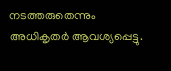നടത്തരുതെന്നും അധികൃതർ ആവശ്യപ്പെട്ടു.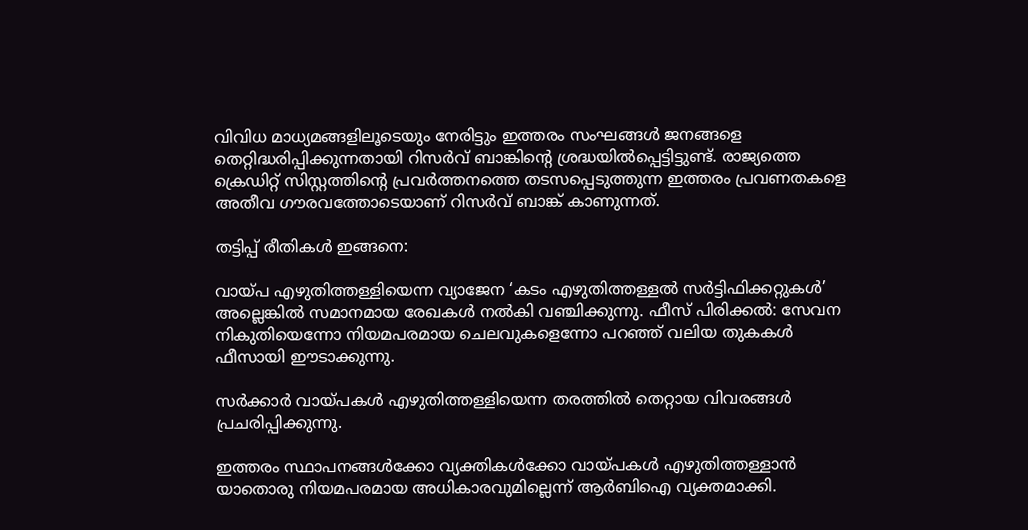വിവിധ മാധ്യമങ്ങളിലൂടെയും നേരിട്ടും ഇത്തരം സംഘങ്ങൾ ജനങ്ങളെ തെറ്റിദ്ധരിപ്പിക്കുന്നതായി റിസർവ് ബാങ്കിന്‍റെ ശ്രദ്ധയിൽപ്പെട്ടിട്ടുണ്ട്. രാജ്യത്തെ ക്രെഡിറ്റ് സിസ്റ്റത്തിന്‍റെ പ്രവർത്തനത്തെ തടസപ്പെടുത്തുന്ന ഇത്തരം പ്രവണതകളെ അതീവ ഗൗരവത്തോടെയാണ് റിസർവ് ബാങ്ക് കാണുന്നത്.

തട്ടിപ്പ് രീതികൾ ഇങ്ങനെ:

വായ്പ എഴുതിത്തള്ളിയെന്ന വ്യാജേന ‘കടം എഴുതിത്തള്ളൽ സർട്ടിഫിക്കറ്റുകൾ’ അല്ലെങ്കിൽ സമാനമായ രേഖകൾ നൽകി വഞ്ചിക്കുന്നു. ഫീസ് പിരിക്കൽ: സേവന നികുതിയെന്നോ നിയമപരമായ ചെലവുകളെന്നോ പറഞ്ഞ് വലിയ തുകകൾ ഫീസായി ഈടാക്കുന്നു.

സർക്കാർ വായ്പകൾ എഴുതിത്തള്ളിയെന്ന തരത്തിൽ തെറ്റായ വിവരങ്ങൾ പ്രചരിപ്പിക്കുന്നു.

ഇത്തരം സ്ഥാപനങ്ങൾക്കോ വ്യക്തികൾക്കോ വായ്പകൾ എഴുതിത്തള്ളാൻ യാതൊരു നിയമപരമായ അധികാരവുമില്ലെന്ന് ആർബിഐ വ്യക്തമാക്കി.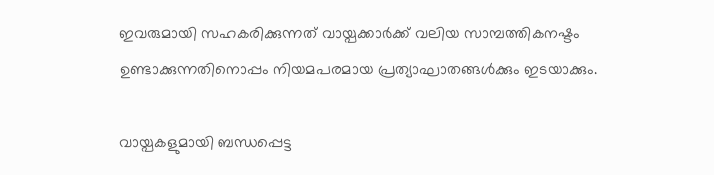ഇവരുമായി സഹകരിക്കുന്നത് വായ്പക്കാർക്ക് വലിയ സാമ്പത്തികനഷ്ടം ഉണ്ടാക്കുന്നതിനൊപ്പം നിയമപരമായ പ്രത്യാഘാതങ്ങൾക്കും ഇടയാക്കും.

വായ്പകളുമായി ബന്ധപ്പെട്ട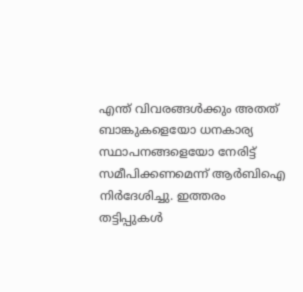എന്ത് വിവരങ്ങൾക്കും അതത് ബാങ്കുകളെയോ ധനകാര്യ സ്ഥാപനങ്ങളെയോ നേരിട്ട് സമീപിക്കണമെന്ന് ആർബിഐ നിർദേശിച്ചു. ഇത്തരം തട്ടിപ്പുകൾ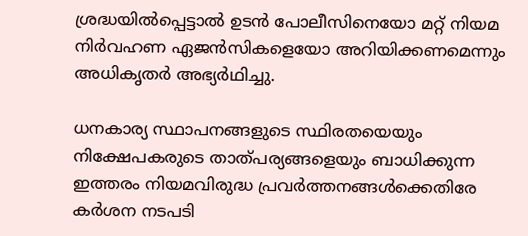ശ്രദ്ധയിൽപ്പെട്ടാൽ ഉടൻ പോലീസിനെയോ മറ്റ് നിയമ നിർവഹണ ഏജൻസികളെയോ അറിയിക്കണമെന്നും അധികൃതർ അഭ്യർഥിച്ചു.

ധനകാര്യ സ്ഥാപനങ്ങളുടെ സ്ഥിരതയെയും നിക്ഷേപകരുടെ താത്പര്യങ്ങളെയും ബാധിക്കുന്ന ഇത്തരം നിയമവിരുദ്ധ പ്രവർത്തനങ്ങൾക്കെതിരേ കർശന നടപടി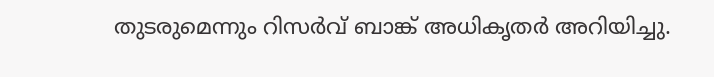തുടരുമെന്നും റിസർവ് ബാങ്ക് അധികൃതർ അറിയിച്ചു.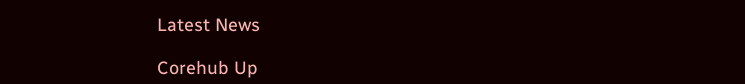Latest News

Corehub Up